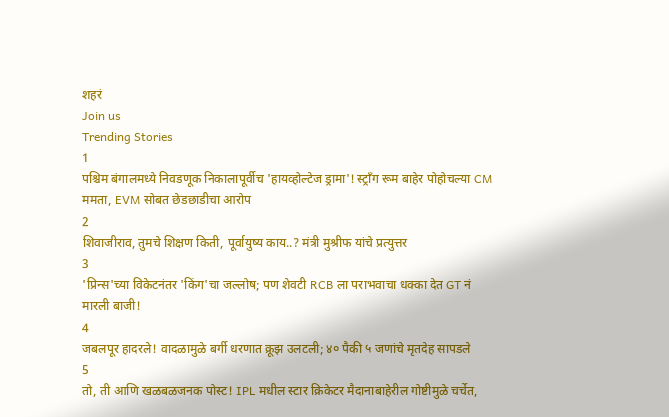शहरं
Join us
Trending Stories
1
पश्चिम बंगालमध्ये निवडणूक निकालापूर्वीच 'हायव्होल्टेज ड्रामा'! स्ट्राँग रूम बाहेर पोहोचल्या CM ममता, EVM सोबत छेडछाडीचा आरोप
2
शिवाजीराव, तुमचे शिक्षण किती, पूर्वायुष्य काय..? मंत्री मुश्रीफ यांचे प्रत्युत्तर
3
'प्रिन्स'च्या विकेटनंतर 'किंग'चा जल्लोष; पण शेवटी RCB ला पराभवाचा धक्का देत GT नं मारली बाजी!
4
जबलपूर हादरले! वादळामुळे बर्गी धरणात क्रूझ उलटली; ४० पैकी ५ जणांचे मृतदेह सापडले
5
तो, ती आणि खळबळजनक पोस्ट! IPL मधील स्टार क्रिकेटर मैदानाबाहेरील गोष्टीमुळे चर्चेत,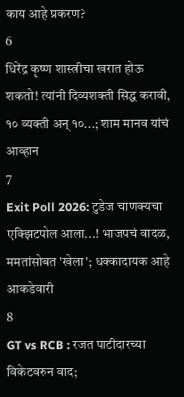काय आहे प्रकरण?
6
धिरेंद्र कृष्ण शास्त्रीचा खरात होऊ शकतो! त्यांनी दिव्यशक्ती सिद्ध करावी, १० व्यक्ती अन् १०...; शाम मानव यांचं आव्हान
7
Exit Poll 2026: टुडेज चाणक्यचा एक्झिटपोल आला...! भाजपचं वादळ, ममतांसोबत 'खेला'; धक्कादायक आहे आकडेवारी
8
GT vs RCB : रजत पाटीदारच्या विकेटवरुन वाद;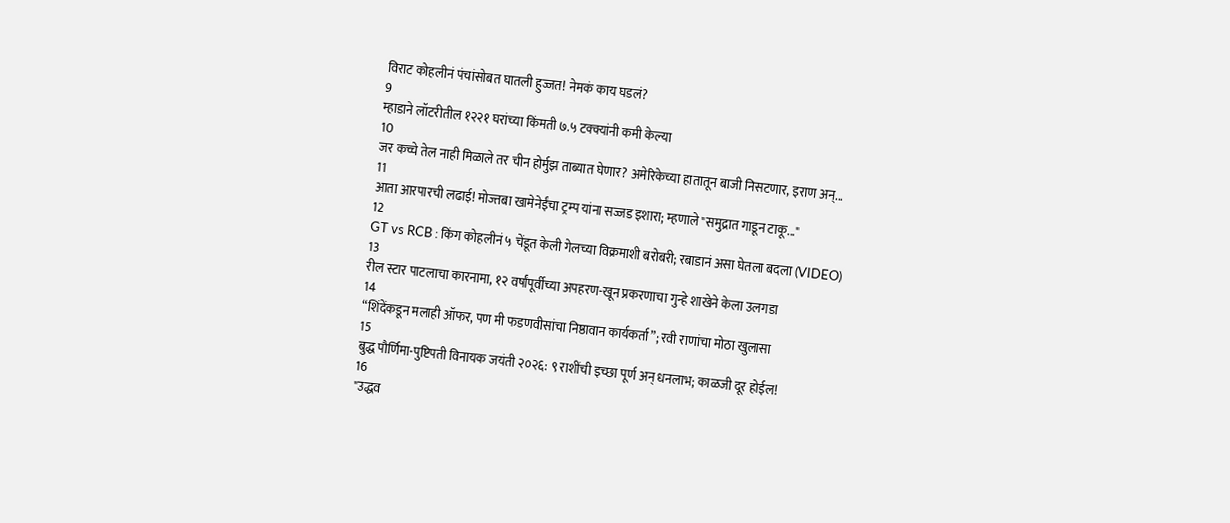विराट कोहलीनं पंचांसोबत घातली हुज्जत! नेमकं काय घडलं?
9
म्हाडाने लॉटरीतील १२२१ घरांच्या किंमती ७.५ टक्क्यांनी कमी केल्या
10
जर कच्चे तेल नाही मिळाले तर चीन होर्मुझ ताब्यात घेणार? अमेरिकेच्या हातातून बाजी निसटणार, इराण अन्...
11
आता आरपारची लढाई! मोज्तबा खामेनेईंचा ट्रम्प यांना सज्जड इशारा; म्हणाले "समुद्रात गाडून टाकू..."
12
GT vs RCB : किंग कोहलीनं ५ चेंडूत केली गेलच्या विक्रमाशी बरोबरी; रबाडानं असा घेतला बदला (VIDEO)
13
रील स्टार पाटलाचा कारनामा, १२ वर्षांपूर्वीच्या अपहरण-खून प्रकरणाचा गुन्हे शाखेने केला उलगडा
14
“शिंदेंकडून मलाही ऑफर, पण मी फडणवीसांचा निष्ठावान कार्यकर्ता”; रवी राणांचा मोठा खुलासा
15
बुद्ध पौर्णिमा-पुष्टिपती विनायक जयंती २०२६: ९ राशींची इच्छा पूर्ण अन् धनलाभ; काळजी दूर होईल!
16
"उद्धव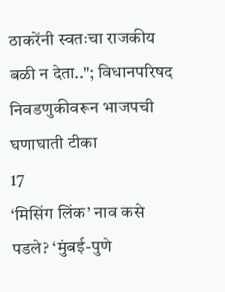ठाकरेंनी स्वतःचा राजकीय बळी न देता.."; विधानपरिषद निवडणुकीवरून भाजपची घणाघाती टीका
17
‘मिसिंग लिंक’ नाव कसे पडले? ‘मुंबई-पुणे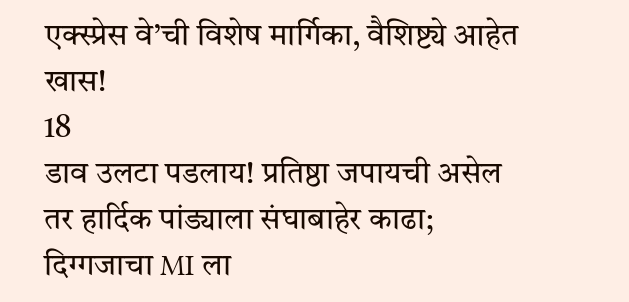एक्स्प्रेस वे’ची विशेष मार्गिका, वैशिष्ट्ये आहेत खास!
18
डाव उलटा पडलाय! प्रतिष्ठा जपायची असेल तर हार्दिक पांड्याला संघाबाहेर काढा; दिग्गजाचा MI ला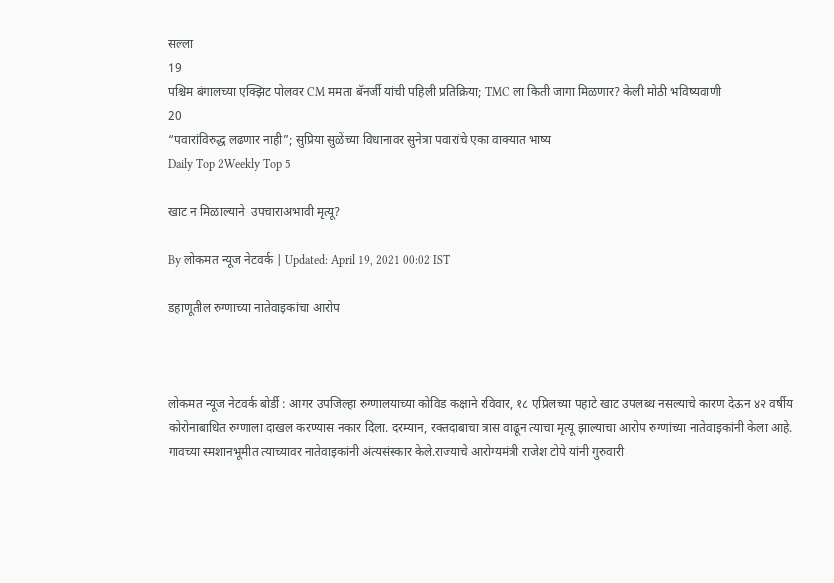सल्ला
19
पश्चिम बंगालच्या एक्झिट पोलवर CM ममता बॅनर्जी यांची पहिली प्रतिक्रिया; TMC ला किती जागा मिळणार? केली मोठी भविष्यवाणी
20
“पवारांविरुद्ध लढणार नाही”; सुप्रिया सुळेंच्या विधानावर सुनेत्रा पवारांचे एका वाक्यात भाष्य
Daily Top 2Weekly Top 5

खाट न मिळाल्याने  उपचाराअभावी मृत्यू?

By लोकमत न्यूज नेटवर्क | Updated: April 19, 2021 00:02 IST

डहाणूतील रुग्णाच्या नातेवाइकांचा आरोप



लोकमत न्यूज नेटवर्क बोर्डी : आगर उपजिल्हा रुग्णालयाच्या कोविड कक्षाने रविवार, १८ एप्रिलच्या पहाटे खाट उपलब्ध नसल्याचे कारण देऊन ४२ वर्षीय कोरोनाबाधित रुग्णाला दाखल करण्यास नकार दिला. दरम्यान, रक्तदाबाचा त्रास वाढून त्याचा मृत्यू झाल्याचा आरोप रुग्णांच्या नातेवाइकांनी केला आहे. गावच्या स्मशानभूमीत त्याच्यावर नातेवाइकांनी अंत्यसंस्कार केले.राज्याचे आरोग्यमंत्री राजेश टोपे यांनी गुरुवारी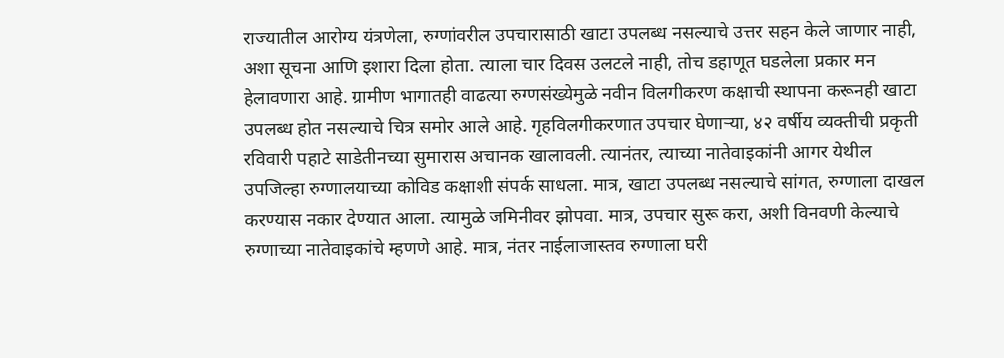राज्यातील आरोग्य यंत्रणेला, रुग्णांवरील उपचारासाठी खाटा उपलब्ध नसल्याचे उत्तर सहन केले जाणार नाही, अशा सूचना आणि इशारा दिला होता. त्याला चार दिवस उलटले नाही, तोच डहाणूत घडलेला प्रकार मन हेलावणारा आहे. ग्रामीण भागातही वाढत्या रुग्णसंख्येमुळे नवीन विलगीकरण कक्षाची स्थापना करूनही खाटा उपलब्ध होत नसल्याचे चित्र समोर आले आहे. गृहविलगीकरणात उपचार घेणार्‍या, ४२ वर्षीय व्यक्तीची प्रकृती रविवारी पहाटे साडेतीनच्या सुमारास अचानक खालावली. त्यानंतर, त्याच्या नातेवाइकांनी आगर येथील उपजिल्हा रुग्णालयाच्या कोविड कक्षाशी संपर्क साधला. मात्र, खाटा उपलब्ध नसल्याचे सांगत, रुग्णाला दाखल करण्यास नकार देण्यात आला. त्यामुळे जमिनीवर झोपवा. मात्र, उपचार सुरू करा, अशी विनवणी केल्याचे रुग्णाच्या नातेवाइकांचे म्हणणे आहे. मात्र, नंतर नाईलाजास्तव रुग्णाला घरी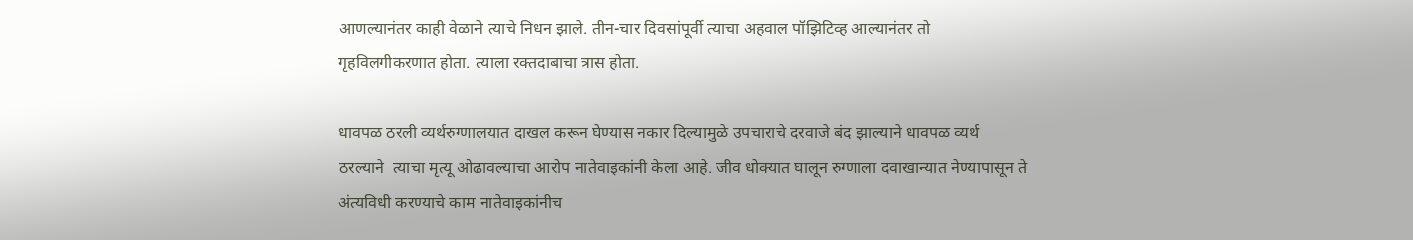आणल्यानंतर काही वेळाने त्याचे निधन झाले. तीन-चार दिवसांपूर्वी त्याचा अहवाल पॉझिटिव्ह आल्यानंतर तो गृहविलगीकरणात होता. त्याला रक्तदाबाचा त्रास होता.

धावपळ ठरली व्यर्थरुग्णालयात दाखल करून घेण्यास नकार दिल्यामुळे उपचाराचे दरवाजे बंद झाल्याने धावपळ व्यर्थ ठरल्याने  त्याचा मृत्यू ओढावल्याचा आरोप नातेवाइकांनी केला आहे. जीव धोक्यात घालून रुग्णाला दवाखान्यात नेण्यापासून ते अंत्यविधी करण्याचे काम नातेवाइकांनीच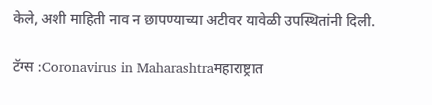केले, अशी माहिती नाव न छापण्याच्या अटीवर यावेळी उपस्थितांनी दिली.

टॅग्स :Coronavirus in Maharashtraमहाराष्ट्रात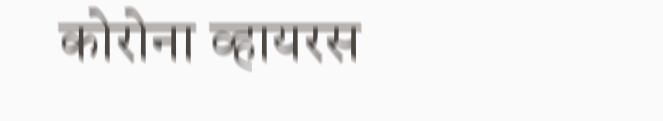कोरोना व्हायरस